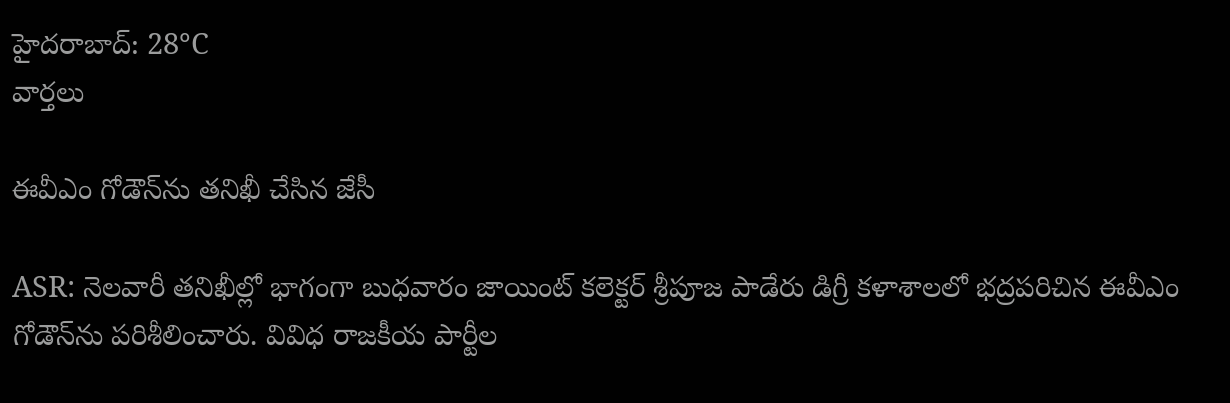హైదరాబాద్: 28°C
వార్తలు

ఈవీఎం గోడౌన్‌ను తనిఖీ చేసిన జేసీ

ASR: నెలవారీ తనిఖీల్లో భాగంగా బుధవారం జాయింట్ కలెక్టర్ శ్రీపూజ పాడేరు డిగ్రీ కళాశాలలో భద్రపరిచిన ఈవీఎం గోడౌన్‌ను పరిశీలించారు. వివిధ రాజకీయ పార్టీల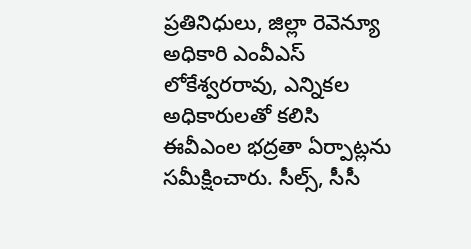ప్రతినిధులు, జిల్లా రెవెన్యూ అధికారి ఎంవీఎస్ లోకేశ్వరరావు, ఎన్నికల అధికారులతో కలిసి ఈవీఎంల భద్రతా ఏర్పాట్లను సమీక్షించారు. సీల్స్, సీసీ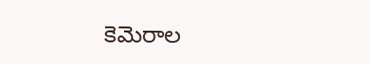కెమెరాల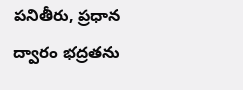పనితీరు, ప్రధాన ద్వారం భద్రతను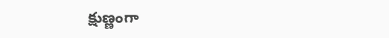క్షుణ్ణంగా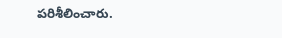పరిశీలించారు.